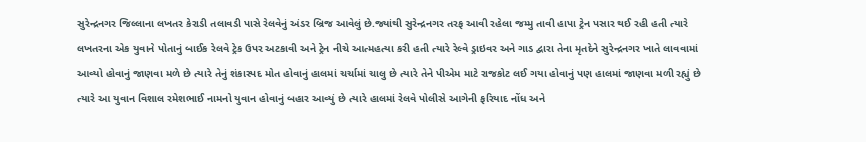સુરેન્દ્રનગર જિલ્લાના લખતર કેરાડી તલાવડી પાસે રેલવેનું અંડર બ્રિજ આવેલું છે.જ્યાંથી સુરેન્દ્રનગર તરફ આવી રહેલા જમ્મુ તાવી હાપા ટ્રેન પસાર થઈ રહી હતી ત્યારે લખતરના એક યુવાને પોતાનું બાઈક રેલવે ટ્રેક ઉપર અટકાવી અને ટ્રેન નીચે આત્મહત્યા કરી હતી ત્યારે રેલ્વે ડ્રાઇવર અને ગાડ દ્વારા તેના મૃતદેને સુરેન્દ્રનગર ખાતે લાવવામાં આવ્યો હોવાનું જાણવા મળે છે ત્યારે તેનું શંકાસ્પદ મોત હોવાનું હાલમાં ચર્ચામાં ચાલુ છે ત્યારે તેને પીએમ માટે રાજકોટ લઈ ગયા હોવાનું પણ હાલમાં જાણવા મળી રહ્યું છે ત્યારે આ યુવાન વિશાલ રમેશભાઈ નામનો યુવાન હોવાનું બહાર આવ્યું છે ત્યારે હાલમાં રેલવે પોલીસે આગેની ફરિયાદ નોંધ અને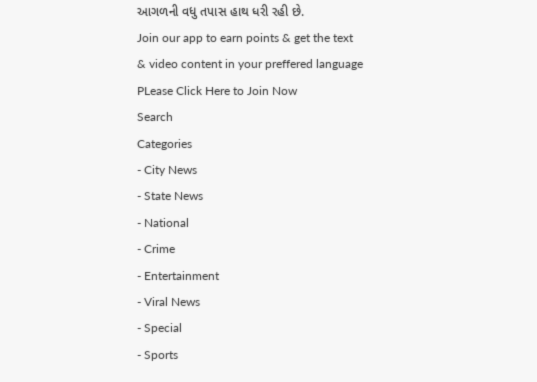આગળની વધુ તપાસ હાથ ધરી રહી છે.
Join our app to earn points & get the text & video content in your preffered language
PLease Click Here to Join Now
Search
Categories
- City News
- State News
- National
- Crime
- Entertainment
- Viral News
- Special
- Sports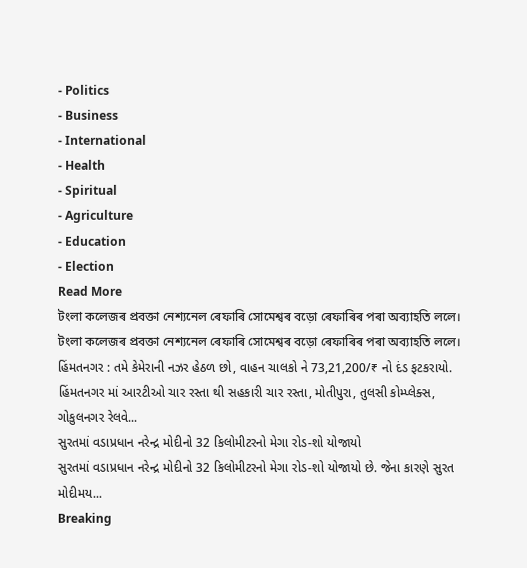- Politics
- Business
- International
- Health
- Spiritual
- Agriculture
- Education
- Election
Read More
টংলা কলেজৰ প্ৰবক্তা নেশ্যনেল ৰেফাৰি সোমেশ্বৰ বড়ো ৰেফাৰিৰ পৰা অব্যাহতি ললে।
টংলা কলেজৰ প্ৰবক্তা নেশ্যনেল ৰেফাৰি সোমেশ্বৰ বড়ো ৰেফাৰিৰ পৰা অব্যাহতি ললে।
હિંમતનગર : તમે કેમેરાની નઝર હેઠળ છો, વાહન ચાલકો ને 73,21,200/₹ નો દંડ ફટકરાયો.
હિંમતનગર માં આરટીઓ ચાર રસ્તા થી સહકારી ચાર રસ્તા, મોતીપુરા, તુલસી કોમ્પ્લેક્સ, ગોકુલનગર રેલવે...
સુરતમાં વડાપ્રધાન નરેન્દ્ર મોદીનો 32 કિલોમીટરનો મેગા રોડ-શો યોજાયો
સુરતમાં વડાપ્રધાન નરેન્દ્ર મોદીનો 32 કિલોમીટરનો મેગા રોડ-શો યોજાયો છે. જેના કારણે સુરત મોદીમય...
Breaking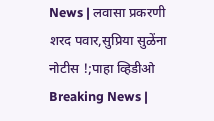News | लवासा प्रकरणी शरद पवार,सुप्रिया सुळेंना नोटीस !;पाहा व्हिडीओ
Breaking News |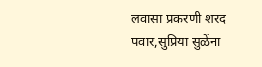लवासा प्रकरणी शरद पवार,सुप्रिया सुळेंना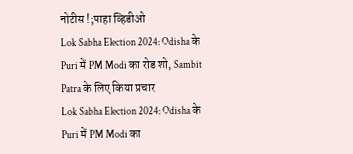नोटीस !;पाहा व्हिडीओ
Lok Sabha Election 2024: Odisha के Puri में PM Modi का रोड शो, Sambit Patra के लिए किया प्रचार
Lok Sabha Election 2024: Odisha के Puri में PM Modi का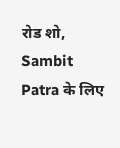रोड शो, Sambit Patra के लिए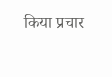किया प्रचार